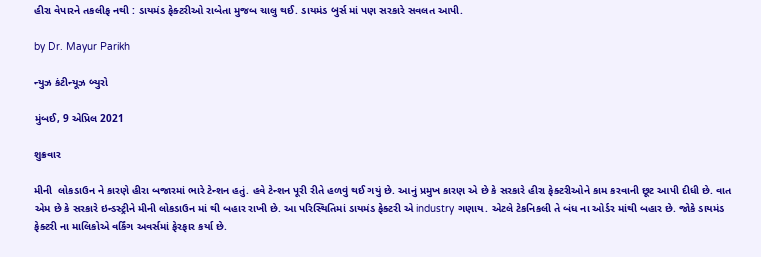હીરા વેપારને તકલીફ નથી : ડાયમંડ ફેક્ટરીઓ રાબેતા મુજબ ચાલુ થઈ. ડાયમંડ બુર્સ માં પણ સરકારે સવલત આપી.

by Dr. Mayur Parikh

ન્યુઝ કંટીન્યૂઝ બ્યુરો

મુંબઈ, 9 એપ્રિલ 2021

શુક્રવાર

મીની  લોકડાઉન ને કારણે હીરા બજારમાં ભારે ટેન્શન હતું. હવે ટેન્શન પૂરી રીતે હળવું થઈ ગયું છે. આનું પ્રમુખ કારણ એ છે કે સરકારે હીરા ફેક્ટરીઓને કામ કરવાની છૂટ આપી દીધી છે. વાત એમ છે કે સરકારે ઇન્ડસ્ટ્રીને મીની લોકડાઉન માં થી બહાર રાખી છે. આ પરિસ્થિતિમાં ડાયમંડ ફેક્ટરી એ industry ગણાય. એટલે ટેકનિકલી તે બંધ ના ઓર્ડર માંથી બહાર છે. જોકે ડાયમંડ ફેક્ટરી ના માલિકોએ વર્કિંગ અવર્સમાં ફેરફાર કર્યા છે.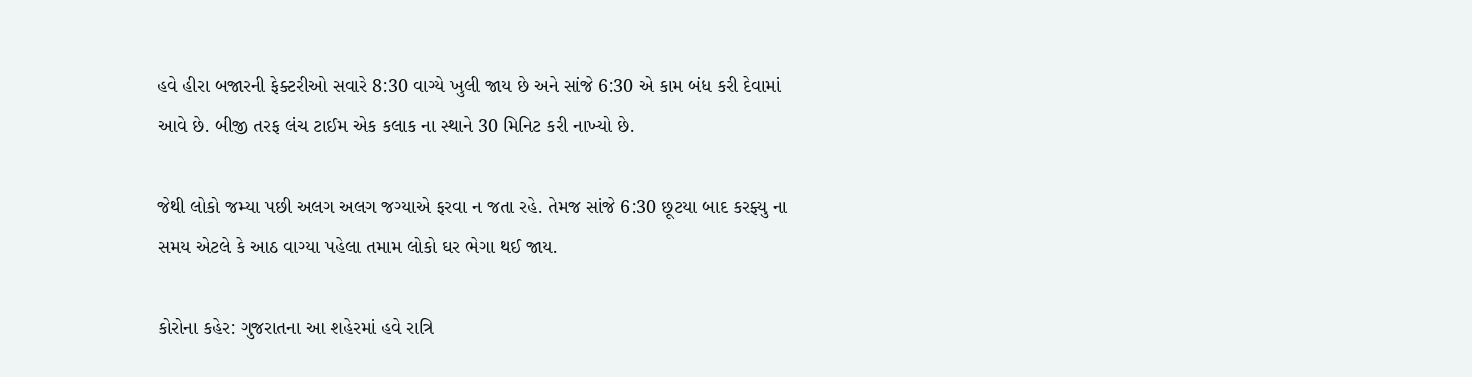હવે હીરા બજારની ફેક્ટરીઓ સવારે 8:30 વાગ્યે ખુલી જાય છે અને સાંજે 6:30 એ કામ બંધ કરી દેવામાં આવે છે. બીજી તરફ લંચ ટાઈમ એક કલાક ના સ્થાને 30 મિનિટ કરી નાખ્યો છે.

જેથી લોકો જમ્યા પછી અલગ અલગ જગ્યાએ ફરવા ન જતા રહે. તેમજ સાંજે 6:30 છૂટયા બાદ કરફ્યુ ના સમય એટલે કે આઠ વાગ્યા પહેલા તમામ લોકો ઘર ભેગા થઈ જાય.

કોરોના કહેર: ગુજરાતના આ શહેરમાં હવે રાત્રિ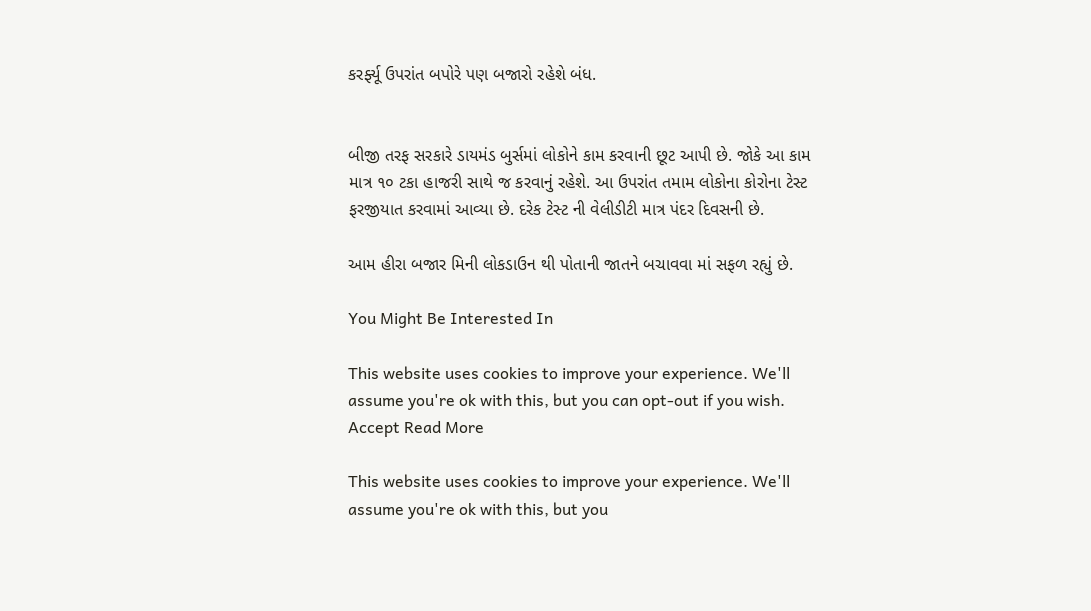કરર્ફ્યૂ ઉપરાંત બપોરે પણ બજારો રહેશે બંધ.


બીજી તરફ સરકારે ડાયમંડ બુર્સમાં લોકોને કામ કરવાની છૂટ આપી છે. જોકે આ કામ માત્ર ૧૦ ટકા હાજરી સાથે જ કરવાનું રહેશે. આ ઉપરાંત તમામ લોકોના કોરોના ટેસ્ટ ફરજીયાત કરવામાં આવ્યા છે. દરેક ટેસ્ટ ની વેલીડીટી માત્ર પંદર દિવસની છે.

આમ હીરા બજાર મિની લોકડાઉન થી પોતાની જાતને બચાવવા માં સફળ રહ્યું છે.

You Might Be Interested In

This website uses cookies to improve your experience. We'll assume you're ok with this, but you can opt-out if you wish. Accept Read More

This website uses cookies to improve your experience. We'll assume you're ok with this, but you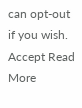can opt-out if you wish. Accept Read More